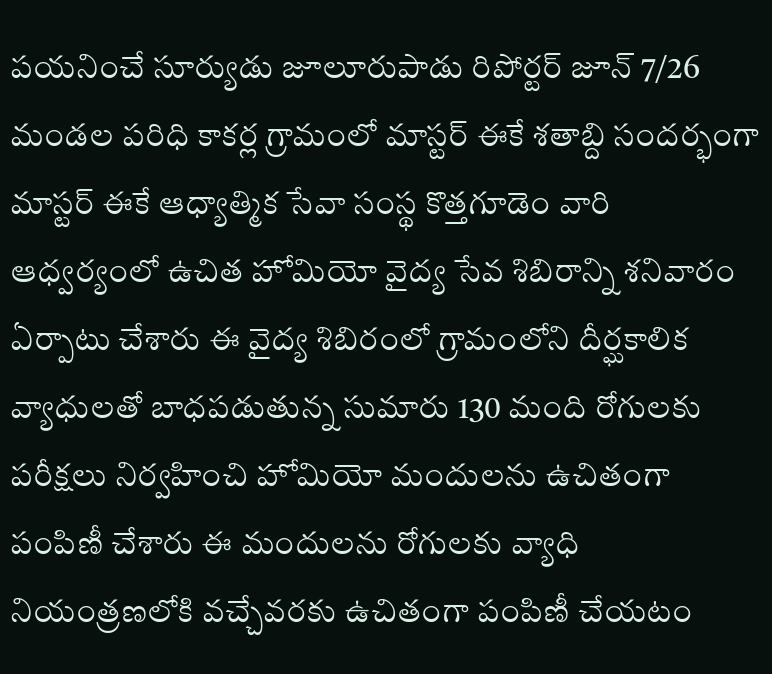పయనించే సూర్యుడు జూలూరుపాడు రిపోర్టర్ జూన్ 7/26 మండల పరిధి కాకర్ల గ్రామంలో మాస్టర్ ఈకే శతాబ్ది సందర్భంగా మాస్టర్ ఈకే ఆధ్యాత్మిక సేవా సంస్థ కొత్తగూడెం వారి ఆధ్వర్యంలో ఉచిత హోమియో వైద్య సేవ శిబిరాన్ని శనివారం ఏర్పాటు చేశారు ఈ వైద్య శిబిరంలో గ్రామంలోని దీర్ఘకాలిక వ్యాధులతో బాధపడుతున్న సుమారు 130 మంది రోగులకు పరీక్షలు నిర్వహించి హోమియో మందులను ఉచితంగా పంపిణీ చేశారు ఈ మందులను రోగులకు వ్యాధి నియంత్రణలోకి వచ్చేవరకు ఉచితంగా పంపిణీ చేయటం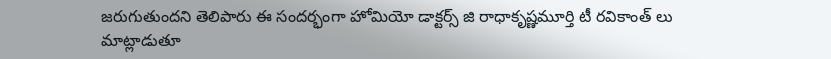జరుగుతుందని తెలిపారు ఈ సందర్భంగా హోమియో డాక్టర్స్ జి రాధాకృష్ణమూర్తి టీ రవికాంత్ లు మాట్లాడుతూ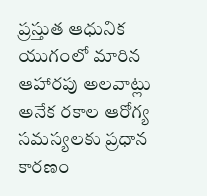ప్రస్తుత ఆధునిక యుగంలో మారిన ఆహారపు అలవాట్లు అనేక రకాల ఆరోగ్య సమస్యలకు ప్రధాన కారణం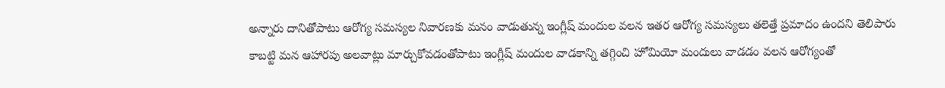అన్నారు దానితోపాటు ఆరోగ్య సమస్యల నివారణకు మనం వాడుతున్న ఇంగ్లీష్ మందుల వలన ఇతర ఆరోగ్య సమస్యలు తలెత్తే ప్రమాదం ఉందని తెలిపారు కాబట్టి మన ఆహారపు అలవాట్లు మార్చుకోవడంతోపాటు ఇంగ్లీష్ మందుల వాడకాన్ని తగ్గించి హోమియో మందులు వాడడం వలన ఆరోగ్యంతో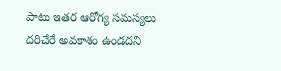పాటు ఇతర ఆరోగ్య సమస్యలు దరిచేరే అవకాశం ఉండదని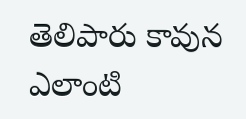తెలిపారు కావున ఎలాంటి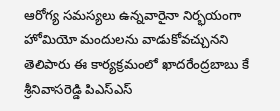ఆరోగ్య సమస్యలు ఉన్నవారైనా నిర్భయంగా హోమియో మందులను వాడుకోవచ్చునని తెలిపారు ఈ కార్యక్రమంలో ఖాదరేంద్రబాబు కే శ్రీనివాసరెడ్డి పిఎస్ఎస్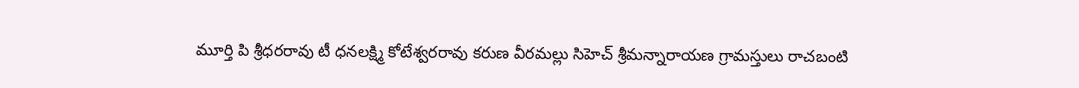మూర్తి పి శ్రీధరరావు టీ ధనలక్ష్మి కోటేశ్వరరావు కరుణ వీరమల్లు సిహెచ్ శ్రీమన్నారాయణ గ్రామస్తులు రాచబంటి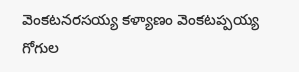వెంకటనరసయ్య కళ్యాణం వెంకటప్పయ్య గోగుల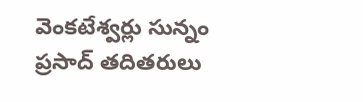వెంకటేశ్వర్లు సున్నం ప్రసాద్ తదితరులు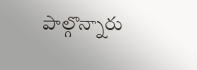పాల్గొన్నారు